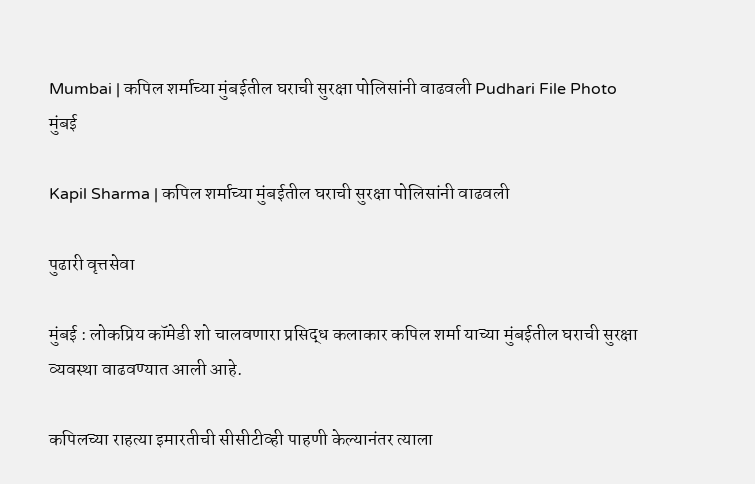Mumbai | कपिल शर्माच्या मुंबईतील घराची सुरक्षा पोलिसांनी वाढवली Pudhari File Photo
मुंबई

Kapil Sharma | कपिल शर्माच्या मुंबईतील घराची सुरक्षा पोलिसांनी वाढवली

पुढारी वृत्तसेवा

मुंबई : लोकप्रिय कॉमेडी शो चालवणारा प्रसिद्ध कलाकार कपिल शर्मा याच्या मुंबईतील घराची सुरक्षा व्यवस्था वाढवण्यात आली आहे.

कपिलच्या राहत्या इमारतीची सीसीटीव्ही पाहणी केल्यानंतर त्याला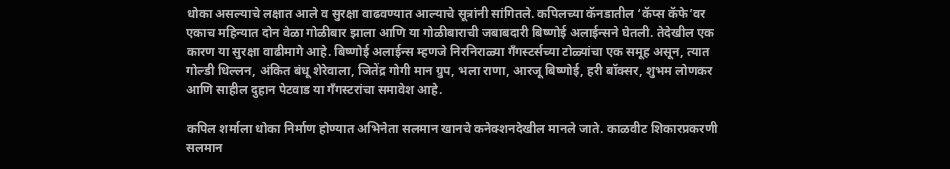धोका असल्याचे लक्षात आले व सुरक्षा वाढवण्यात आल्याचे सूत्रांनी सांगितले. कपिलच्या कॅनडातील ‘कॅप्स कॅफे’वर एकाच महिन्यात दोन वेळा गोळीबार झाला आणि या गोळीबाराची जबाबदारी बिष्णोई अलाईन्सने घेतली. तेदेखील एक कारण या सुरक्षा वाढीमागे आहे. बिष्णोई अलाईन्स म्हणजे निरनिराळ्या गँगस्टर्सच्या टोळ्यांचा एक समूह असून, त्यात गोल्डी धिल्लन, अंकित बंधू शेरेवाला, जितेंद्र गोगी मान ग्रुप, भला राणा, आरजू बिष्णोई, हरी बॉक्सर, शुभम लोणकर आणि साहील दुहान पेटवाड या गँगस्टरांचा समावेश आहे.

कपिल शर्माला धोका निर्माण होण्यात अभिनेता सलमान खानचे कनेक्शनदेखील मानले जाते. काळवीट शिकारप्रकरणी सलमान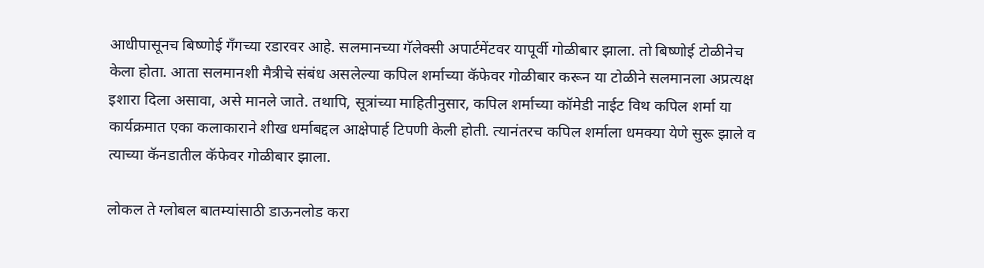आधीपासूनच बिष्णोई गँगच्या रडारवर आहे. सलमानच्या गॅलेक्सी अपार्टमेंटवर यापूर्वी गोळीबार झाला. तो बिष्णोई टोळीनेच केला होता. आता सलमानशी मैत्रीचे संबंध असलेल्या कपिल शर्माच्या कॅफेवर गोळीबार करून या टोळीने सलमानला अप्रत्यक्ष इशारा दिला असावा, असे मानले जाते. तथापि, सूत्रांच्या माहितीनुसार, कपिल शर्माच्या कॉमेडी नाईट विथ कपिल शर्मा या कार्यक्रमात एका कलाकाराने शीख धर्माबद्दल आक्षेपार्ह टिपणी केली होती. त्यानंतरच कपिल शर्माला धमक्या येणे सुरू झाले व त्याच्या कॅनडातील कॅफेवर गोळीबार झाला.

लोकल ते ग्लोबल बातम्यांसाठी डाऊनलोड करा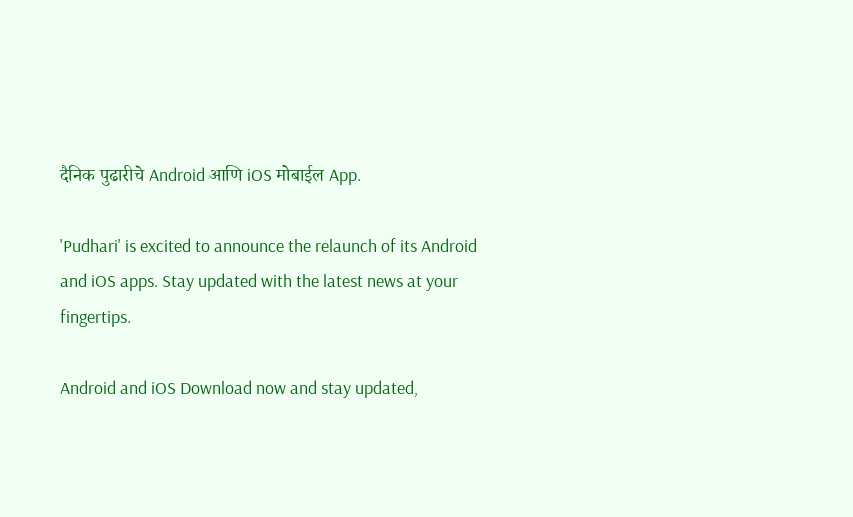दैनिक पुढारीचे Android आणि iOS मोबाईल App.

'Pudhari' is excited to announce the relaunch of its Android and iOS apps. Stay updated with the latest news at your fingertips.

Android and iOS Download now and stay updated,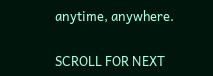anytime, anywhere.

SCROLL FOR NEXT